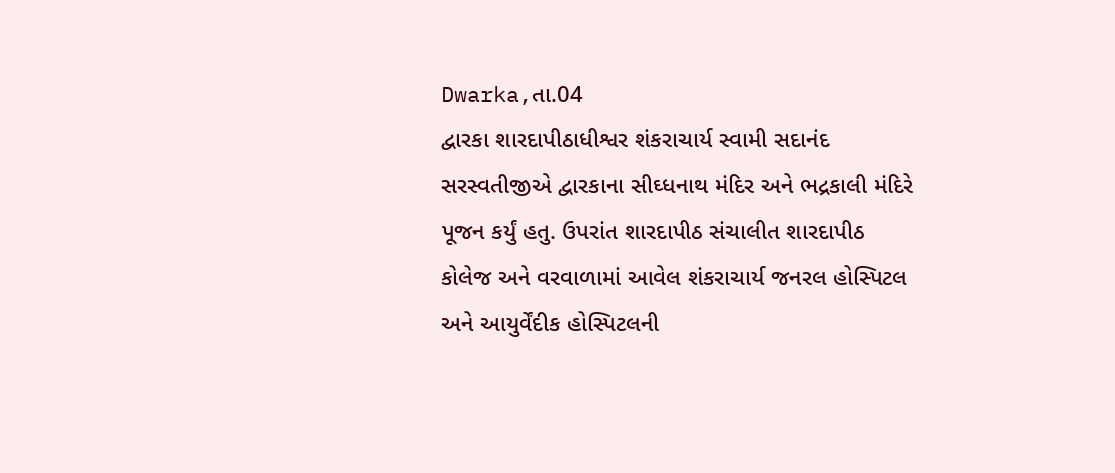Dwarka,તા.04
દ્વારકા શારદાપીઠાધીશ્વર શંકરાચાર્ય સ્વામી સદાનંદ સરસ્વતીજીએ દ્વારકાના સીઘ્ધનાથ મંદિર અને ભદ્રકાલી મંદિરે પૂજન કર્યું હતુ. ઉપરાંત શારદાપીઠ સંચાલીત શારદાપીઠ કોલેજ અને વરવાળામાં આવેલ શંકરાચાર્ય જનરલ હોસ્પિટલ અને આયુર્વેંદીક હોસ્પિટલની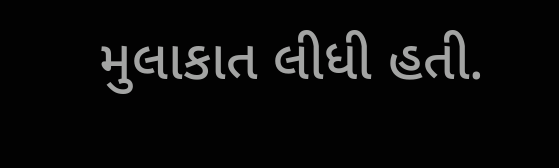મુલાકાત લીધી હતી.